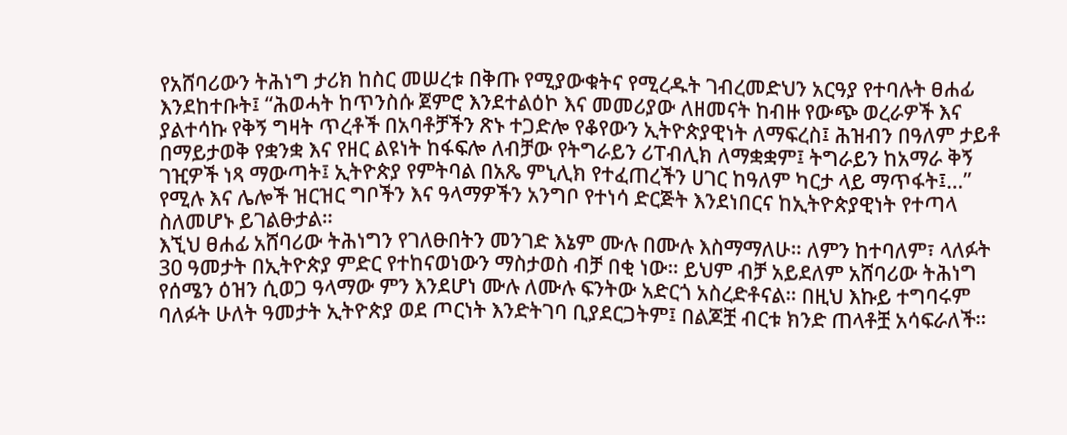የአሸባሪውን ትሕነግ ታሪክ ከስር መሠረቱ በቅጡ የሚያውቁትና የሚረዱት ገብረመድህን አርዓያ የተባሉት ፀሐፊ እንደከተቡት፤ “ሕወሓት ከጥንስሱ ጀምሮ እንደተልዕኮ እና መመሪያው ለዘመናት ከብዙ የውጭ ወረራዎች እና ያልተሳኩ የቅኝ ግዛት ጥረቶች በአባቶቻችን ጽኑ ተጋድሎ የቆየውን ኢትዮጵያዊነት ለማፍረስ፤ ሕዝብን በዓለም ታይቶ በማይታወቅ የቋንቋ እና የዘር ልዩነት ከፋፍሎ ለብቻው የትግራይን ሪፐብሊክ ለማቋቋም፤ ትግራይን ከአማራ ቅኝ ገዢዎች ነጻ ማውጣት፤ ኢትዮጵያ የምትባል በአጼ ምኒሊክ የተፈጠረችን ሀገር ከዓለም ካርታ ላይ ማጥፋት፤…” የሚሉ እና ሌሎች ዝርዝር ግቦችን እና ዓላማዎችን አንግቦ የተነሳ ድርጅት እንደነበርና ከኢትዮጵያዊነት የተጣላ ስለመሆኑ ይገልፁታል።
እኚህ ፀሐፊ አሸባሪው ትሕነግን የገለፁበትን መንገድ እኔም ሙሉ በሙሉ እስማማለሁ። ለምን ከተባለም፣ ላለፉት 30 ዓመታት በኢትዮጵያ ምድር የተከናወነውን ማስታወስ ብቻ በቂ ነው። ይህም ብቻ አይደለም አሸባሪው ትሕነግ የሰሜን ዕዝን ሲወጋ ዓላማው ምን እንደሆነ ሙሉ ለሙሉ ፍንትው አድርጎ አስረድቶናል። በዚህ እኩይ ተግባሩም ባለፉት ሁለት ዓመታት ኢትዮጵያ ወደ ጦርነት እንድትገባ ቢያደርጋትም፤ በልጆቿ ብርቱ ክንድ ጠላቶቿ አሳፍራለች።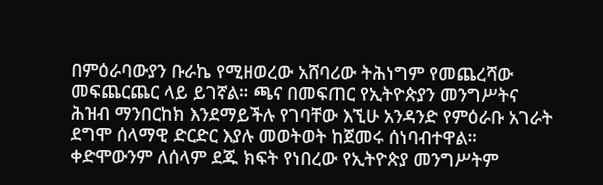በምዕራባውያን ቡራኬ የሚዘወረው አሸባሪው ትሕነግም የመጨረሻው መፍጨርጨር ላይ ይገኛል። ጫና በመፍጠር የኢትዮጵያን መንግሥትና ሕዝብ ማንበርከክ እንደማይችሉ የገባቸው እኚሁ አንዳንድ የምዕራቡ አገራት ደግሞ ሰላማዊ ድርድር እያሉ መወትወት ከጀመሩ ሰነባብተዋል።
ቀድሞውንም ለሰላም ደጁ ክፍት የነበረው የኢትዮጵያ መንግሥትም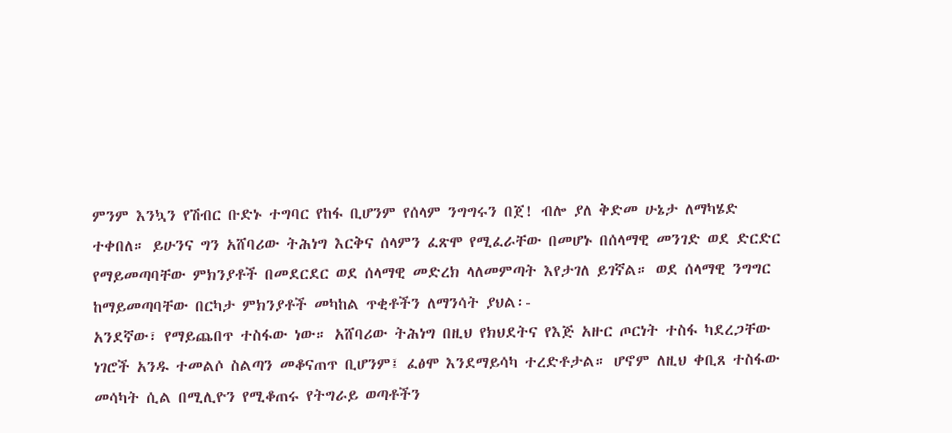ምንም እንኳን የሽብር ቡድኑ ተግባር የከፋ ቢሆንም የሰላም ንግግሩን በጀ! ብሎ ያለ ቅድመ ሁኔታ ለማካሄድ ተቀበለ። ይሁንና ግን አሸባሪው ትሕነግ እርቅና ሰላምን ፈጽሞ የሚፈራቸው በመሆኑ በሰላማዊ መንገድ ወደ ድርድር የማይመጣባቸው ምክንያቶች በመደርደር ወደ ሰላማዊ መድረክ ላለመምጣት እየታገለ ይገኛል። ወደ ሰላማዊ ንግግር ከማይመጣባቸው በርካታ ምክንያቶች መካከል ጥቂቶችን ለማንሳት ያህል፡-
አንደኛው፣ የማይጨበጥ ተስፋው ነው። አሸባሪው ትሕነግ በዚህ የክህደትና የእጅ አዙር ጦርነት ተስፋ ካደረጋቸው ነገሮች አንዱ ተመልሶ ስልጣን መቆናጠጥ ቢሆንም፤ ፈፅሞ እንደማይሳካ ተረድቶታል። ሆኖም ለዚህ ቀቢጸ ተስፋው መሳካት ሲል በሚሊዮን የሚቆጠሩ የትግራይ ወጣቶችን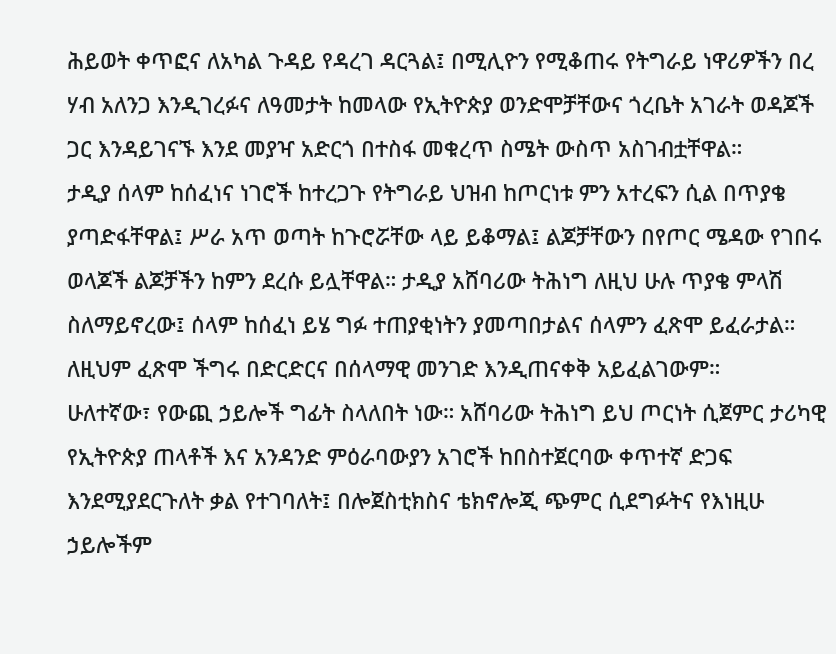ሕይወት ቀጥፎና ለአካል ጉዳይ የዳረገ ዳርጓል፤ በሚሊዮን የሚቆጠሩ የትግራይ ነዋሪዎችን በረ ሃብ አለንጋ እንዲገረፉና ለዓመታት ከመላው የኢትዮጵያ ወንድሞቻቸውና ጎረቤት አገራት ወዳጆች ጋር እንዳይገናኙ እንደ መያዣ አድርጎ በተስፋ መቁረጥ ስሜት ውስጥ አስገብቷቸዋል።
ታዲያ ሰላም ከሰፈነና ነገሮች ከተረጋጉ የትግራይ ህዝብ ከጦርነቱ ምን አተረፍን ሲል በጥያቄ ያጣድፋቸዋል፤ ሥራ አጥ ወጣት ከጉሮሯቸው ላይ ይቆማል፤ ልጆቻቸውን በየጦር ሜዳው የገበሩ ወላጆች ልጆቻችን ከምን ደረሱ ይሏቸዋል። ታዲያ አሸባሪው ትሕነግ ለዚህ ሁሉ ጥያቄ ምላሽ ስለማይኖረው፤ ሰላም ከሰፈነ ይሄ ግፉ ተጠያቂነትን ያመጣበታልና ሰላምን ፈጽሞ ይፈራታል። ለዚህም ፈጽሞ ችግሩ በድርድርና በሰላማዊ መንገድ እንዲጠናቀቅ አይፈልገውም።
ሁለተኛው፣ የውጪ ኃይሎች ግፊት ስላለበት ነው። አሸባሪው ትሕነግ ይህ ጦርነት ሲጀምር ታሪካዊ የኢትዮጵያ ጠላቶች እና አንዳንድ ምዕራባውያን አገሮች ከበስተጀርባው ቀጥተኛ ድጋፍ እንደሚያደርጉለት ቃል የተገባለት፤ በሎጀስቲክስና ቴክኖሎጂ ጭምር ሲደግፉትና የእነዚሁ ኃይሎችም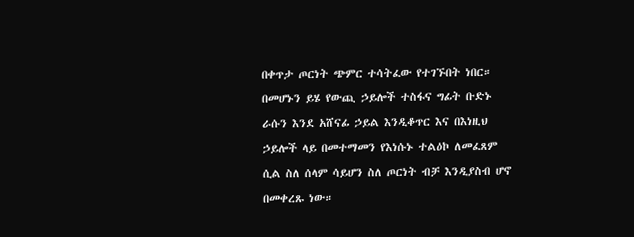በቀጥታ ጦርነት ጭምር ተሳትፈው የተገኙበት ነበር። በመሆኑን ይሄ የውጪ ኃይሎች ተስፋና ግፊት ቡድኑ ራሱን እንደ አሸናፊ ኃይል እንዲቆጥር እና በእነዚህ ኃይሎች ላይ በመተማመን የእነሱኑ ተልዕኮ ለመፈጸም ሲል ስለ ሰላም ሳይሆን ስለ ጦርነት ብቻ እንዲያስብ ሆኖ በመቀረጹ ነው።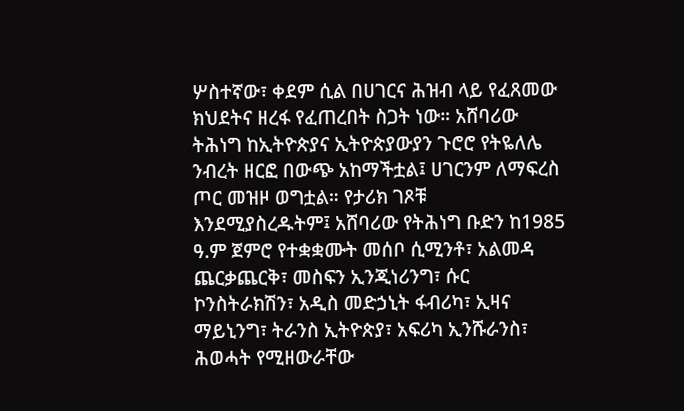ሦስተኛው፣ ቀደም ሲል በሀገርና ሕዝብ ላይ የፈጸመው ክህደትና ዘረፋ የፈጠረበት ስጋት ነው። አሸባሪው ትሕነግ ከኢትዮጵያና ኢትዮጵያውያን ጉሮሮ የትዬለሌ ንብረት ዘርፎ በውጭ አከማችቷል፤ ሀገርንም ለማፍረስ ጦር መዝዞ ወግቷል። የታሪክ ገጾቹ እንደሚያስረዱትም፤ አሸባሪው የትሕነግ ቡድን ከ1985 ዓ.ም ጀምሮ የተቋቋሙት መሰቦ ሲሚንቶ፣ አልመዳ ጨርቃጨርቅ፣ መስፍን ኢንጂነሪንግ፣ ሱር ኮንስትራክሽን፣ አዲስ መድኃኒት ፋብሪካ፣ ኢዛና ማይኒንግ፣ ትራንስ ኢትዮጵያ፣ አፍሪካ ኢንሹራንስ፣ ሕወሓት የሚዘውራቸው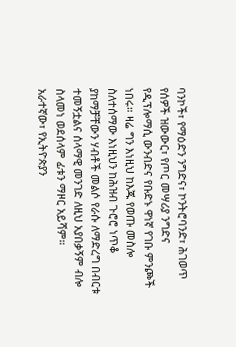ባንኮች፣ የማዕድን ንግድና፣ ኮንትሮባንድ፣ ሕገወጥ የሰዎች ዝውውር፣ የጦር መሣሪያ ንግድና የዲፕሎማሲ ውንብድና የቡድኑ ዋነኛ የገቡ ምንጮች ነበሩ። ዛሬ ግን እነዚህ ከእጁ የወጡ መስሎ ስለተሰማው እነዚህን ከሕዝብ ጉሮሮ ነጥቆ ያከማቻቸውን ሃብቶች መልሶ የራሱ ለማድረግ በብርቱ ተመኝቷልና ሰላማዊ መንገድ ለዚህ አያበቃኝም ብሎ ስላመነ ወደሰላም ፊቱን ማዞር አይሻም።
አራተኛው፣ የኢትዮጵያን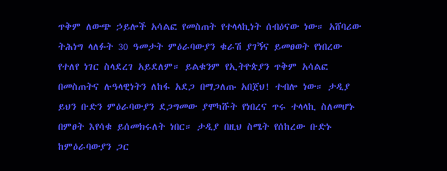ጥቅም ለውጭ ኃይሎች አሳልፎ የመስጠት የተላላኪነት ሰብዕናው ነው። አሸባሪው ትሕነግ ላለፉት 30 ዓመታት ምዕራባውያን ቁራሽ ያገኝና ይመፀወት የነበረው የተለየ ነገር ስላደረገ አይደለም። ይልቁንም የኢትዮጵያን ጥቅም አሳልፎ በመስጠትና ሉዓላዊነትን ለከፋ አደጋ በማጋለጡ አበጀህ! ተብሎ ነው። ታዲያ ይህን ቡድን ምዕራባውያን ደጋግመው ያሞካሹት የነበረና ጥሩ ተላላኪ ስለመሆኑ በምፀት እየሳቁ ይሰመክሩለት ነበር። ታዲያ በዚህ ስሜት የሰከረው ቡድኑ ከምዕራባውያን ጋር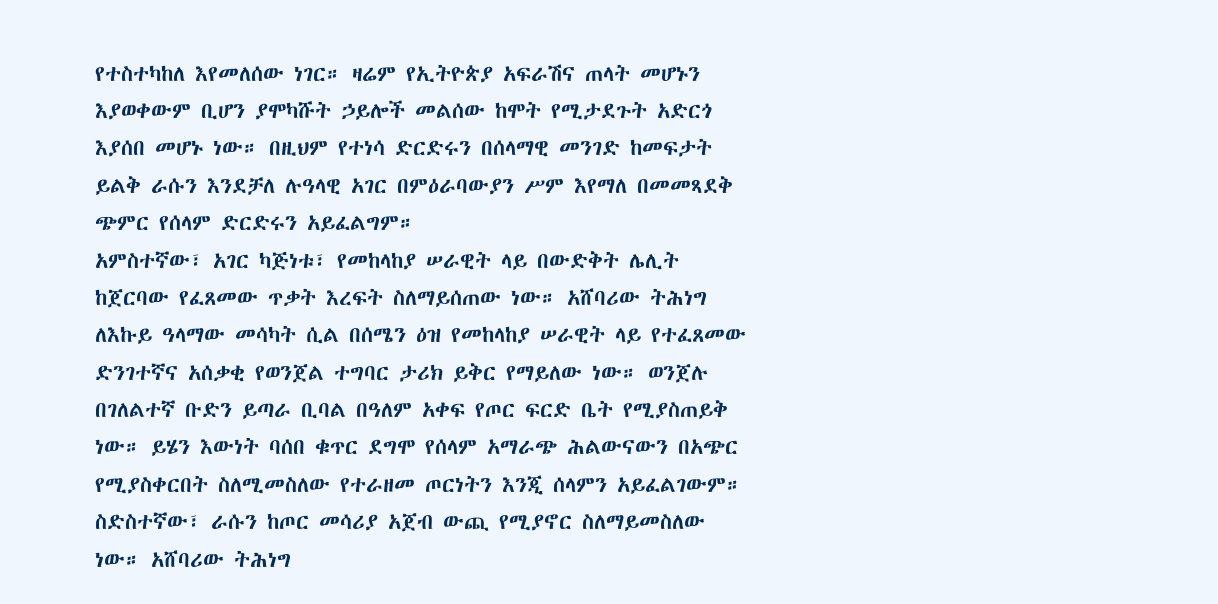የተስተካከለ እየመለሰው ነገር። ዛሬም የኢትዮጵያ አፍራሽና ጠላት መሆኑን እያወቀውም ቢሆን ያሞካሹት ኃይሎች መልሰው ከሞት የሚታደጉት አድርጎ እያሰበ መሆኑ ነው። በዚህም የተነሳ ድርድሩን በሰላማዊ መንገድ ከመፍታት ይልቅ ራሱን እንደቻለ ሉዓላዊ አገር በምዕራባውያን ሥም እየማለ በመመጻደቅ ጭምር የሰላም ድርድሩን አይፈልግም።
አምስተኛው፣ አገር ካጅነቱ፣ የመከላከያ ሠራዊት ላይ በውድቅት ሌሊት ከጀርባው የፈጸመው ጥቃት እረፍት ስለማይሰጠው ነው። አሸባሪው ትሕነግ ለእኩይ ዓላማው መሳካት ሲል በሰሜን ዕዝ የመከላከያ ሠራዊት ላይ የተፈጸመው ድንገተኛና አሰቃቂ የወንጀል ተግባር ታሪክ ይቅር የማይለው ነው። ወንጀሉ በገለልተኛ ቡድን ይጣራ ቢባል በዓለም አቀፍ የጦር ፍርድ ቤት የሚያስጠይቅ ነው። ይሄን እውነት ባሰበ ቁጥር ደግሞ የሰላም አማራጭ ሕልውናውን በአጭር የሚያስቀርበት ስለሚመስለው የተራዘመ ጦርነትን እንጂ ሰላምን አይፈልገውም።
ስድስተኛው፣ ራሱን ከጦር መሳሪያ አጀብ ውጪ የሚያኖር ስለማይመስለው ነው። አሸባሪው ትሕነግ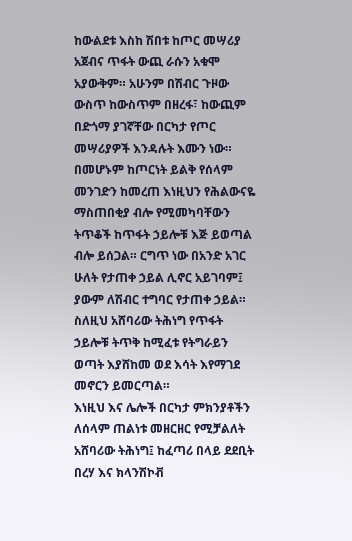ከውልደቱ እስከ ሽበቱ ከጦር መሣሪያ አጀብና ጥፋት ውጪ ራሱን አቁሞ አያውቅም። አሁንም በሽብር ጉዞው ውስጥ ከውስጥም በዘረፋ፣ ከውጪም በድጎማ ያገኛቸው በርካታ የጦር መሣሪያዎች እንዳሉት እሙን ነው። በመሆኑም ከጦርነት ይልቅ የሰላም መንገድን ከመረጠ እነዚህን የሕልውናዬ ማስጠበቂያ ብሎ የሚመካባቸውን ትጥቆች ከጥፋት ኃይሎቹ እጅ ይወጣል ብሎ ይሰጋል። ርግጥ ነው በአንድ አገር ሁለት የታጠቀ ኃይል ሊኖር አይገባም፤ ያውም ለሽብር ተግባር የታጠቀ ኃይል። ስለዚህ አሸባሪው ትሕነግ የጥፋት ኃይሎቹ ትጥቅ ከሚፈቱ የትግራይን ወጣት እያሸከመ ወደ እሳት እየማገደ መኖርን ይመርጣል።
እነዚህ እና ሌሎች በርካታ ምክንያቶችን ለሰላም ጠልነቱ መዘርዘር የሚቻልለት አሸባሪው ትሕነግ፤ ከፈጣሪ በላይ ደደቢት በረሃ እና ክላንሽኮቭ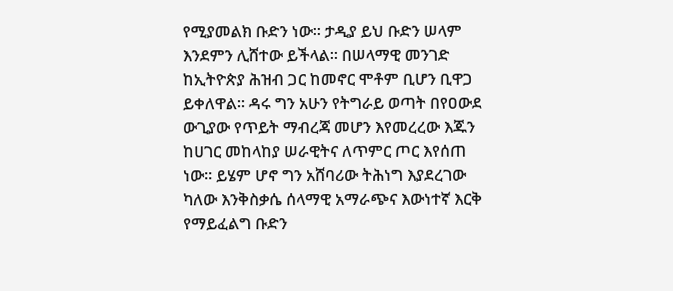የሚያመልክ ቡድን ነው። ታዲያ ይህ ቡድን ሠላም እንደምን ሊሸተው ይችላል። በሠላማዊ መንገድ ከኢትዮጵያ ሕዝብ ጋር ከመኖር ሞቶም ቢሆን ቢዋጋ ይቀለዋል። ዳሩ ግን አሁን የትግራይ ወጣት በየዐውደ ውጊያው የጥይት ማብረጃ መሆን እየመረረው እጁን ከሀገር መከላከያ ሠራዊትና ለጥምር ጦር እየሰጠ ነው። ይሄም ሆኖ ግን አሸባሪው ትሕነግ እያደረገው ካለው እንቅስቃሴ ሰላማዊ አማራጭና እውነተኛ እርቅ የማይፈልግ ቡድን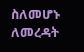ስለመሆኑ ለመረዳት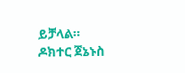ይቻላል።
ዶክተር ጀኔኑስ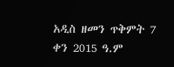አዲስ ዘመን ጥቅምት 7 ቀን 2015 ዓ.ም